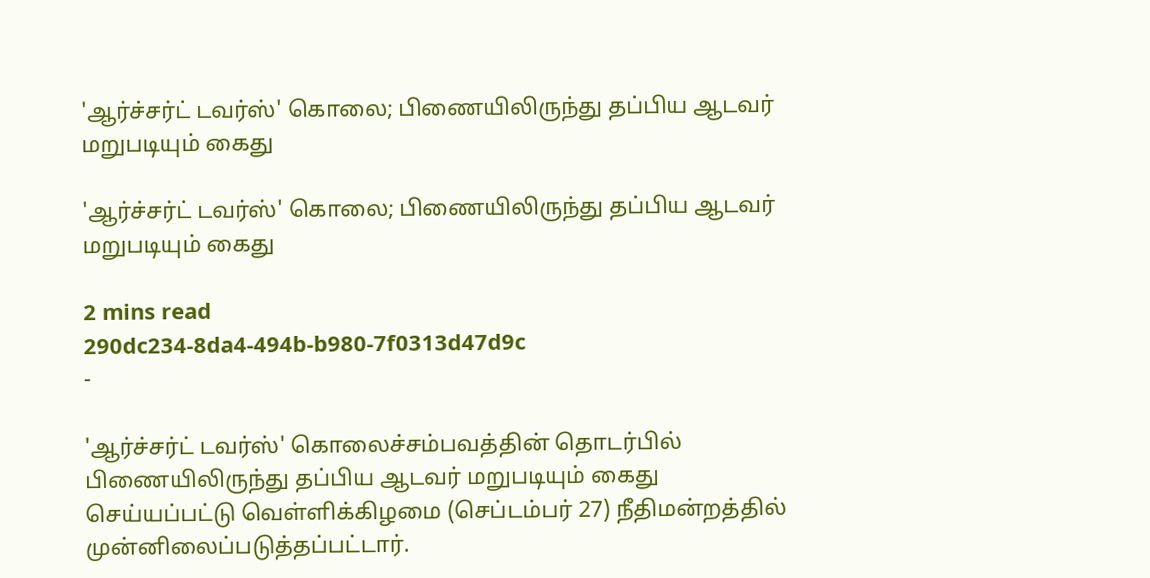'ஆர்ச்சர்ட் டவர்ஸ்' கொலை; பிணையிலிருந்து தப்பிய ஆடவர் மறுபடியும் கைது

'ஆர்ச்சர்ட் டவர்ஸ்' கொலை; பிணையிலிருந்து தப்பிய ஆடவர் மறுபடியும் கைது

2 mins read
290dc234-8da4-494b-b980-7f0313d47d9c
-

'ஆர்ச்சர்ட் டவர்ஸ்' கொலைச்சம்பவத்தின் தொடர்பில் பிணையிலிருந்து தப்பிய ஆடவர் மறுபடியும் கைது செய்யப்பட்டு வெள்ளிக்கிழமை (செப்டம்பர் 27) நீதிமன்றத்தில் முன்னிலைப்படுத்தப்பட்டார்.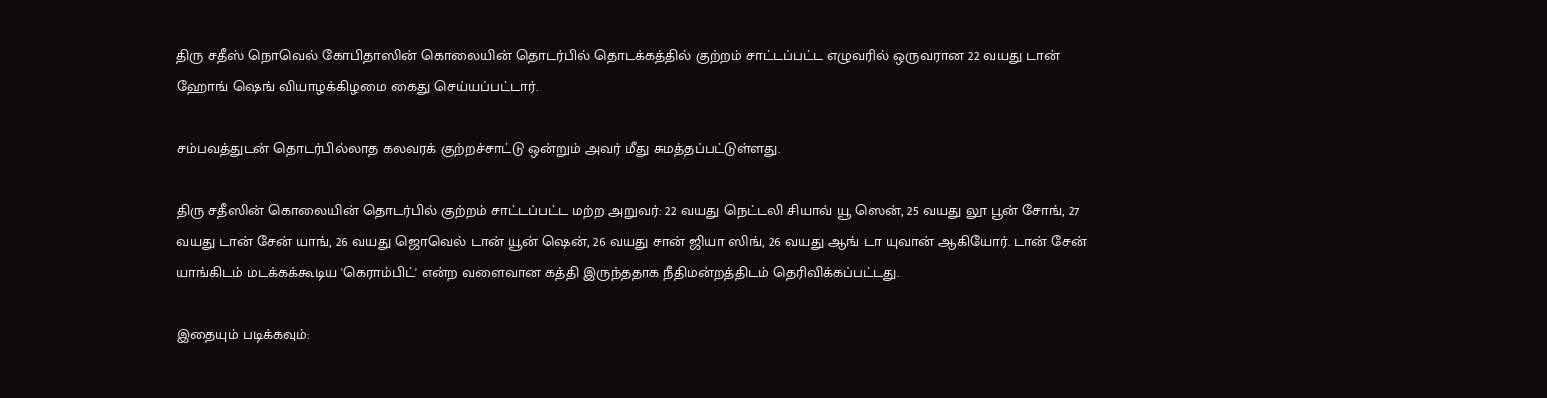திரு சதீஸ் நொவெல் கோபிதாஸின் கொலையின் தொடர்பில் தொடக்கத்தில் குற்றம் சாட்டப்பட்ட எழுவரில் ஒருவரான 22 வயது டான் ஹோங் ஷெங் வியாழக்கிழமை கைது செய்யப்பட்டார்.

சம்பவத்துடன் தொடர்பில்லாத கலவரக் குற்றச்சாட்டு ஒன்றும் அவர் மீது சுமத்தப்பட்டுள்ளது.

திரு சதீஸின் கொலையின் தொடர்பில் குற்றம் சாட்டப்பட்ட மற்ற அறுவர்: 22 வயது நெட்டலி சியாவ் யூ ஸென், 25 வயது லூ பூன் சோங், 27 வயது டான் சேன் யாங், 26 வயது ஜொவெல் டான் யூன் ஷென், 26 வயது சான் ஜியா ஸிங், 26 வயது ஆங் டா யுவான் ஆகியோர். டான் சேன் யாங்கிடம் மடக்கக்கூடிய 'கெராம்பிட்' என்ற வளைவான கத்தி இருந்ததாக நீதிமன்றத்திடம் தெரிவிக்கப்பட்டது.

இதையும் படிக்கவும்: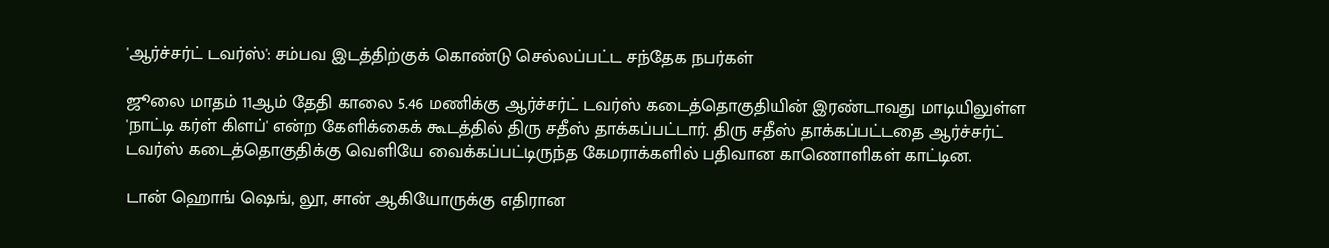'ஆர்ச்சர்ட் டவர்ஸ்': சம்பவ இடத்திற்குக் கொண்டு செல்லப்பட்ட சந்தேக நபர்கள்

ஜூலை மாதம் 11ஆம் தேதி காலை 5.46 மணிக்கு ஆர்ச்சர்ட் டவர்ஸ் கடைத்தொகுதியின் இரண்டாவது மாடியிலுள்ள 'நாட்டி கர்ள் கிளப்' என்ற கேளிக்கைக் கூடத்தில் திரு சதீஸ் தாக்கப்பட்டார். திரு சதீஸ் தாக்கப்பட்டதை ஆர்ச்சர்ட் டவர்ஸ் கடைத்தொகுதிக்கு வெளியே வைக்கப்பட்டிருந்த கேமராக்களில் பதிவான காணொளிகள் காட்டின.

டான் ஹொங் ஷெங், லூ, சான் ஆகியோருக்கு எதிரான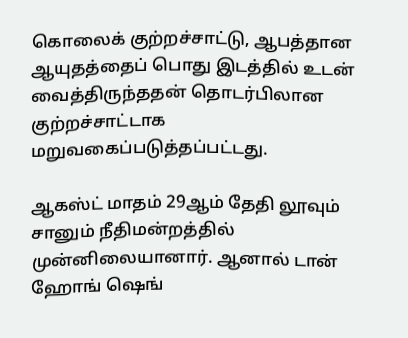கொலைக் குற்றச்சாட்டு, ஆபத்தான ஆயுதத்தைப் பொது இடத்தில் உடன் வைத்திருந்ததன் தொடர்பிலான குற்றச்சாட்டாக மறுவகைப்படுத்தப்பட்டது.

ஆகஸ்ட் மாதம் 29ஆம் தேதி லூவும் சானும் நீதிமன்றத்தில் முன்னிலையானார். ஆனால் டான் ஹோங் ஷெங்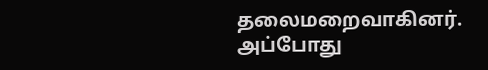தலைமறைவாகினர். அப்போது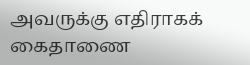அவருக்கு எதிராகக் கைதாணை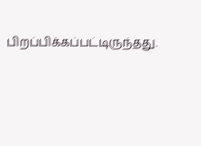பிறப்பிக்கப்பட்டிருந்தது.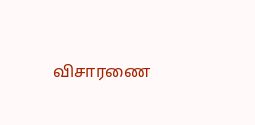விசாரணை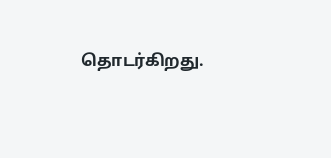தொடர்கிறது.